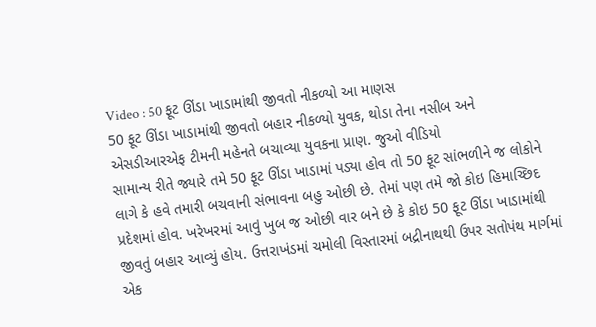Video : 50 ફૂટ ઊંડા ખાડામાંથી જીવતો નીકળ્યો આ માણસ
50 ફૂટ ઊંડા ખાડામાંથી જીવતો બહાર નીકળ્યો યુવક, થોડા તેના નસીબ અને એસડીઆરએફ ટીમની મહેનતે બચાવ્યા યુવકના પ્રાણ. જુઓ વીડિયો
સામાન્ય રીતે જ્યારે તમે 50 ફૂટ ઊંડા ખાડામાં પડ્યા હોવ તો 50 ફૂટ સાંભળીને જ લોકોને લાગે કે હવે તમારી બચવાની સંભાવના બહુ ઓછી છે. તેમાં પણ તમે જો કોઇ હિમાચ્છિદ પ્રદેશમાં હોવ. ખરેખરમાં આવું ખુબ જ ઓછી વાર બને છે કે કોઇ 50 ફૂટ ઊંડા ખાડામાંથી જીવતું બહાર આવ્યું હોય. ઉત્તરાખંડમાં ચમોલી વિસ્તારમાં બદ્રીનાથથી ઉપર સતોપંથ માર્ગમાં એક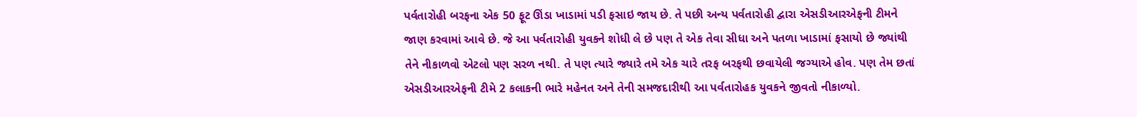પર્વતારોહી બરફના એક 50 ફૂટ ઊંડા ખાડામાં પડી ફસાઇ જાય છે. તે પછી અન્ય પર્વતારોહી દ્વારા એસડીઆરએફની ટીમને જાણ કરવામાં આવે છે. જે આ પર્વતારોહી યુવકને શોધી લે છે પણ તે એક તેવા સીધા અને પતળા ખાડામાં ફસાયો છે જ્યાંથી તેને નીકાળવો એટલો પણ સરળ નથી. તે પણ ત્યારે જ્યારે તમે એક ચારે તરફ બરફથી છવાયેલી જગ્યાએ હોવ. પણ તેમ છતાં એસડીઆરએફની ટીમે 2 કલાકની ભારે મહેનત અને તેની સમજદારીથી આ પર્વતારોહક યુવકને જીવતો નીકાળ્યો.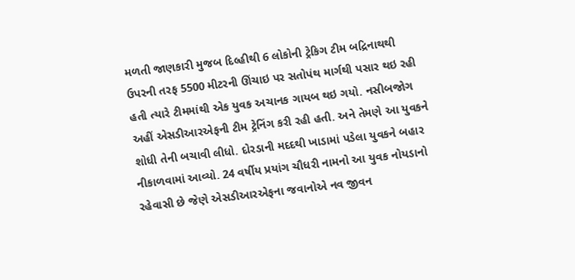મળતી જાણકારી મુજબ દિલ્હીથી 6 લોકોની ટ્રેકિગ ટીમ બદ્રિનાથથી ઉપરની તરફ 5500 મીટરની ઊંચાઇ પર સતોપંથ માર્ગથી પસાર થઇ રહી હતી ત્યારે ટીમમાંથી એક યુવક અચાનક ગાયબ થઇ ગયો. નસીબજોગ અહીં એસડીઆરએફની ટીમ ટ્રેનિંગ કરી રહી હતી. અને તેમણે આ યુવકને શોધી તેની બચાવી લીધો. દોરડાની મદદથી ખાડામાં પડેલા યુવકને બહાર નીકાળવામાં આવ્યો. 24 વર્ષીય પ્રયાંગ ચૌધરી નામનો આ યુવક નોયડાનો રહેવાસી છે જેણે એસડીઆરએફના જવાનોએ નવ જીવન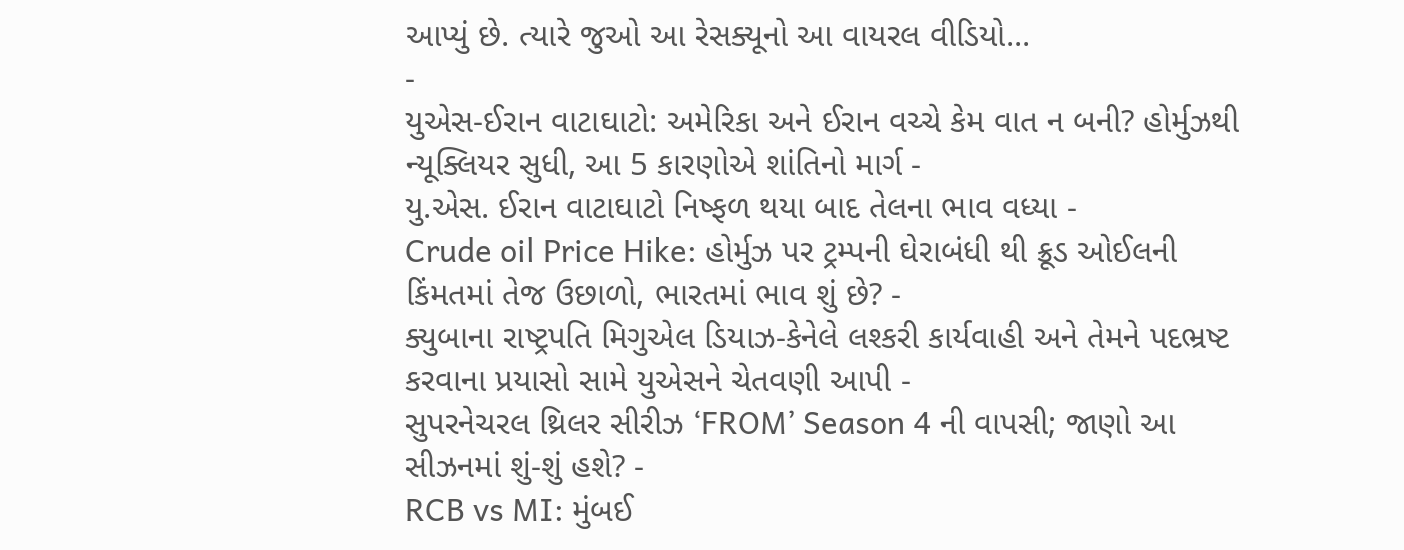આપ્યું છે. ત્યારે જુઓ આ રેસક્યૂનો આ વાયરલ વીડિયો...
-
યુએસ-ઈરાન વાટાઘાટો: અમેરિકા અને ઈરાન વચ્ચે કેમ વાત ન બની? હોર્મુઝથી ન્યૂક્લિયર સુધી, આ 5 કારણોએ શાંતિનો માર્ગ -
યુ.એસ. ઈરાન વાટાઘાટો નિષ્ફળ થયા બાદ તેલના ભાવ વધ્યા -
Crude oil Price Hike: હોર્મુઝ પર ટ્રમ્પની ઘેરાબંધી થી ક્રૂડ ઓઈલની કિંમતમાં તેજ ઉછાળો, ભારતમાં ભાવ શું છે? -
ક્યુબાના રાષ્ટ્રપતિ મિગુએલ ડિયાઝ-કેનેલે લશ્કરી કાર્યવાહી અને તેમને પદભ્રષ્ટ કરવાના પ્રયાસો સામે યુએસને ચેતવણી આપી -
સુપરનેચરલ થ્રિલર સીરીઝ ‘FROM’ Season 4 ની વાપસી; જાણો આ સીઝનમાં શું-શું હશે? -
RCB vs MI: મુંબઈ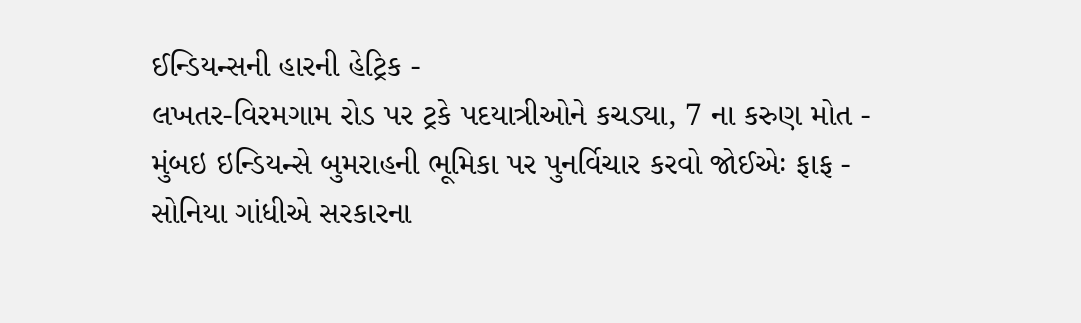ઈન્ડિયન્સની હારની હેટ્રિક -
લખતર-વિરમગામ રોડ પર ટ્રકે પદયાત્રીઓને કચડ્યા, 7 ના કરુણ મોત -
મુંબઇ ઇન્ડિયન્સે બુમરાહની ભૂમિકા પર પુનર્વિચાર કરવો જોઈએઃ ફાફ -
સોનિયા ગાંધીએ સરકારના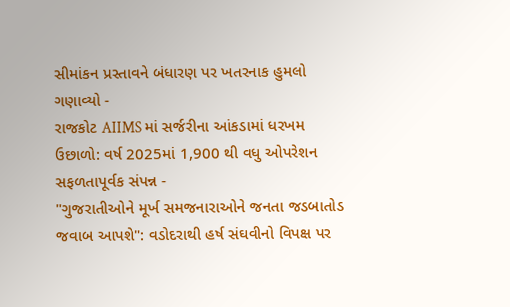સીમાંકન પ્રસ્તાવને બંધારણ પર ખતરનાક હુમલો ગણાવ્યો -
રાજકોટ AIIMS માં સર્જરીના આંકડામાં ધરખમ ઉછાળો: વર્ષ 2025માં 1,900 થી વધુ ઓપરેશન સફળતાપૂર્વક સંપન્ન -
"ગુજરાતીઓને મૂર્ખ સમજનારાઓને જનતા જડબાતોડ જવાબ આપશે": વડોદરાથી હર્ષ સંઘવીનો વિપક્ષ પર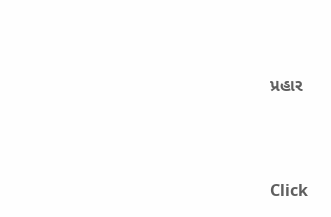પ્રહાર





Click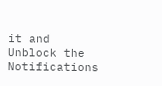it and Unblock the Notifications